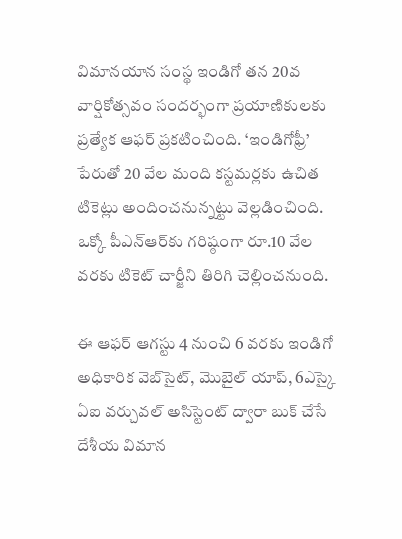విమానయాన సంస్థ ఇండిగో తన 20వ వార్షికోత్సవం సందర్భంగా ప్రయాణికులకు ప్రత్యేక ఆఫర్ ప్రకటించింది. ‘ఇండిగోఫ్రీ’ పేరుతో 20 వేల మంది కస్టమర్లకు ఉచిత టికెట్లు అందించనున్నట్టు వెల్లడించింది. ఒక్కో పీఎన్‌ఆర్‌కు గరిష్ఠంగా రూ.10 వేల వరకు టికెట్ చార్జీని తిరిగి చెల్లించనుంది.

ఈ ఆఫర్ ఆగస్టు 4 నుంచి 6 వరకు ఇండిగో అధికారిక వెబ్‌సైట్, మొబైల్ యాప్, 6ఎస్కై ఏఐ వర్చువల్ అసిస్టెంట్ ద్వారా బుక్ చేసే దేశీయ విమాన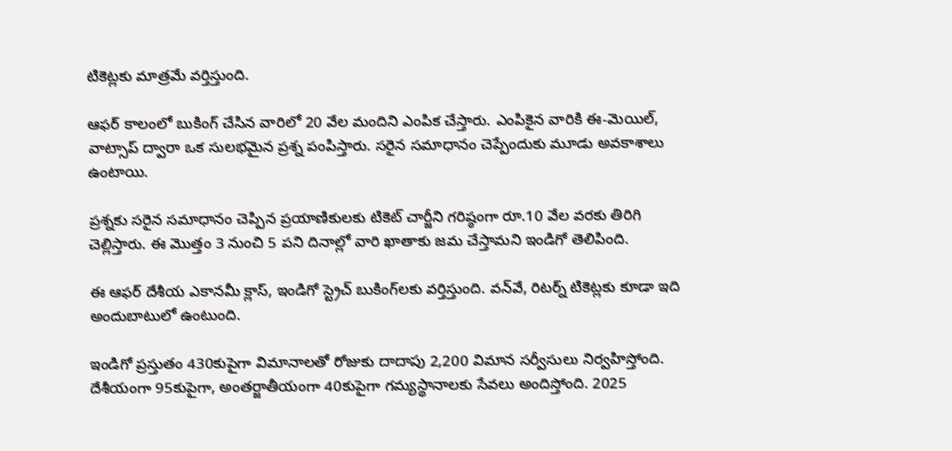టికెట్లకు మాత్రమే వర్తిస్తుంది.

ఆఫర్ కాలంలో బుకింగ్ చేసిన వారిలో 20 వేల మందిని ఎంపిక చేస్తారు. ఎంపికైన వారికి ఈ-మెయిల్, వాట్సాప్ ద్వారా ఒక సులభమైన ప్రశ్న పంపిస్తారు. సరైన సమాధానం చెప్పేందుకు మూడు అవకాశాలు ఉంటాయి.

ప్రశ్నకు సరైన సమాధానం చెప్పిన ప్రయాణికులకు టికెట్ చార్జీని గరిష్ఠంగా రూ.10 వేల వరకు తిరిగి చెల్లిస్తారు. ఈ మొత్తం 3 నుంచి 5 పని దినాల్లో వారి ఖాతాకు జమ చేస్తామని ఇండిగో తెలిపింది.

ఈ ఆఫర్ దేశీయ ఎకానమీ క్లాస్, ఇండిగో స్ట్రెచ్ బుకింగ్‌లకు వర్తిస్తుంది. వన్‌వే, రిటర్న్ టికెట్లకు కూడా ఇది అందుబాటులో ఉంటుంది.

ఇండిగో ప్రస్తుతం 430కుపైగా విమానాలతో రోజుకు దాదాపు 2,200 విమాన సర్వీసులు నిర్వహిస్తోంది. దేశీయంగా 95కుపైగా, అంతర్జాతీయంగా 40కుపైగా గమ్యస్థానాలకు సేవలు అందిస్తోంది. 2025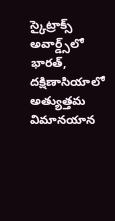స్కైట్రాక్స్ అవార్డ్స్‌లో భారత్, దక్షిణాసియాలో అత్యుత్తమ విమానయాన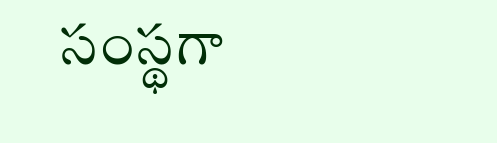సంస్థగా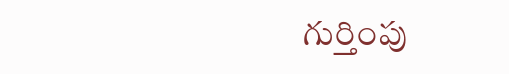గుర్తింపు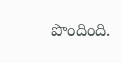పొందింది.